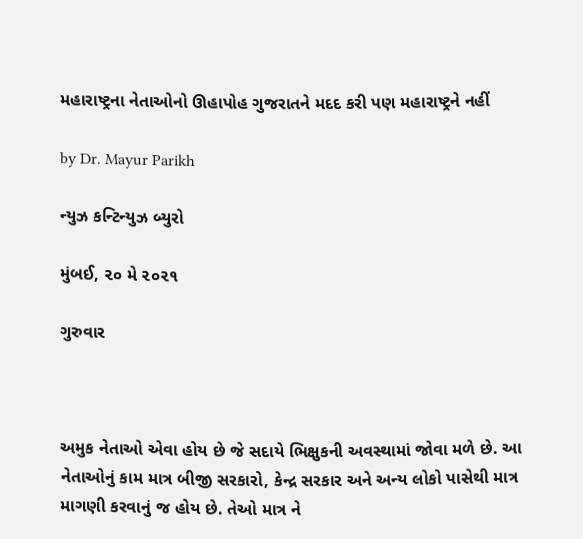મહારાષ્ટ્રના નેતાઓનો ઊહાપોહ ગુજરાતને મદદ કરી પણ મહારાષ્ટ્રને નહીં

by Dr. Mayur Parikh

ન્યુઝ કન્ટિન્યુઝ બ્યુરો

મુંબઈ, ૨૦ મે ૨૦૨૧

ગુરુવાર



અમુક નેતાઓ એવા હોય છે જે સદાયે ભિક્ષુકની અવસ્થામાં જોવા મળે છે. આ નેતાઓનું કામ માત્ર બીજી સરકારો, કેન્દ્ર સરકાર અને અન્ય લોકો પાસેથી માત્ર માગણી કરવાનું જ હોય છે. તેઓ માત્ર ને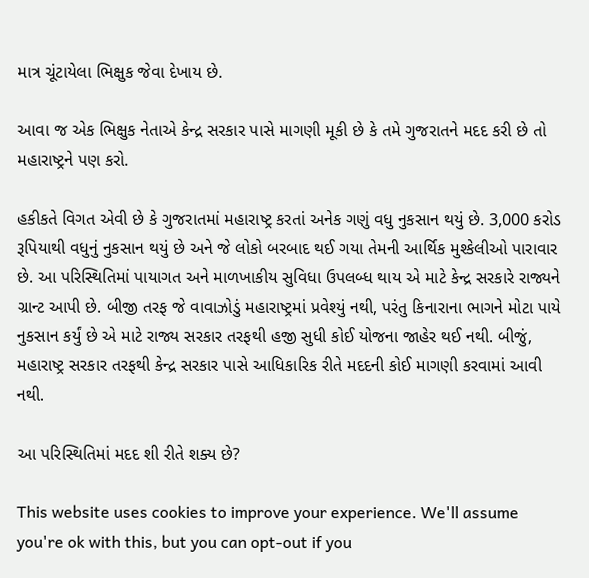માત્ર ચૂંટાયેલા ભિક્ષુક જેવા દેખાય છે.

આવા જ એક ભિક્ષુક નેતાએ કેન્દ્ર સરકાર પાસે માગણી મૂકી છે કે તમે ગુજરાતને મદદ કરી છે તો મહારાષ્ટ્રને પણ કરો.

હકીકતે વિગત એવી છે કે ગુજરાતમાં મહારાષ્ટ્ર કરતાં અનેક ગણું વધુ નુકસાન થયું છે. 3,000 કરોડ રૂપિયાથી વધુનું નુકસાન થયું છે અને જે લોકો બરબાદ થઈ ગયા તેમની આર્થિક મુશ્કેલીઓ પારાવાર છે. આ પરિસ્થિતિમાં પાયાગત અને માળખાકીય સુવિધા ઉપલબ્ધ થાય એ માટે કેન્દ્ર સરકારે રાજ્યને ગ્રાન્ટ આપી છે. બીજી તરફ જે વાવાઝોડું મહારાષ્ટ્રમાં પ્રવેશ્યું નથી, પરંતુ કિનારાના ભાગને મોટા પાયે નુકસાન કર્યું છે એ માટે રાજ્ય સરકાર તરફથી હજી સુધી કોઈ યોજના જાહેર થઈ નથી. બીજું, મહારાષ્ટ્ર સરકાર તરફથી કેન્દ્ર સરકાર પાસે આધિકારિક રીતે મદદની કોઈ માગણી કરવામાં આવી નથી.

આ પરિસ્થિતિમાં મદદ શી રીતે શક્ય છે?

This website uses cookies to improve your experience. We'll assume you're ok with this, but you can opt-out if you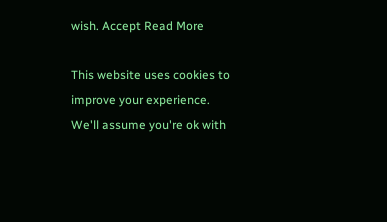wish. Accept Read More

This website uses cookies to improve your experience. We'll assume you're ok with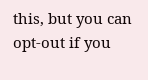this, but you can opt-out if you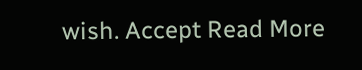wish. Accept Read More